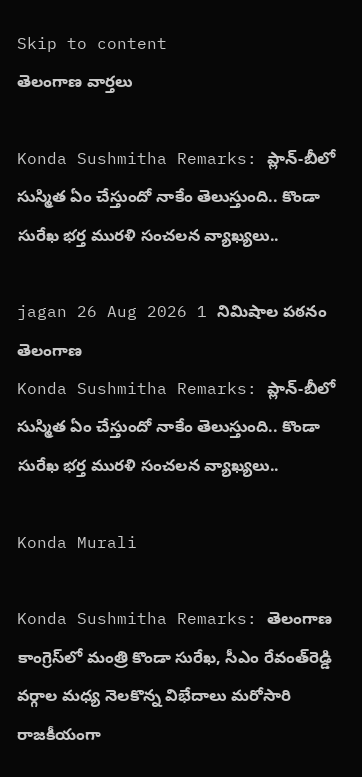Skip to content
తెలంగాణ వార్తలు

Konda Sushmitha Remarks: ప్లాన్-బీలో సుస్మిత ఏం చేస్తుందో నాకేం తెలుస్తుంది.. కొండా సురేఖ భర్త మురళి సంచలన వ్యాఖ్యలు..

jagan 26 Aug 2026 1 నిమిషాల పఠనం తెలంగాణ
Konda Sushmitha Remarks: ప్లాన్-బీలో సుస్మిత ఏం చేస్తుందో నాకేం తెలుస్తుంది.. కొండా సురేఖ భర్త మురళి సంచలన వ్యాఖ్యలు..

Konda Murali

Konda Sushmitha Remarks: తెలంగాణ కాంగ్రెస్‌లో మంత్రి కొండా సురేఖ, సీఎం రేవంత్‌రెడ్డి వర్గాల మధ్య నెలకొన్న విభేదాలు మరోసారి రాజకీయంగా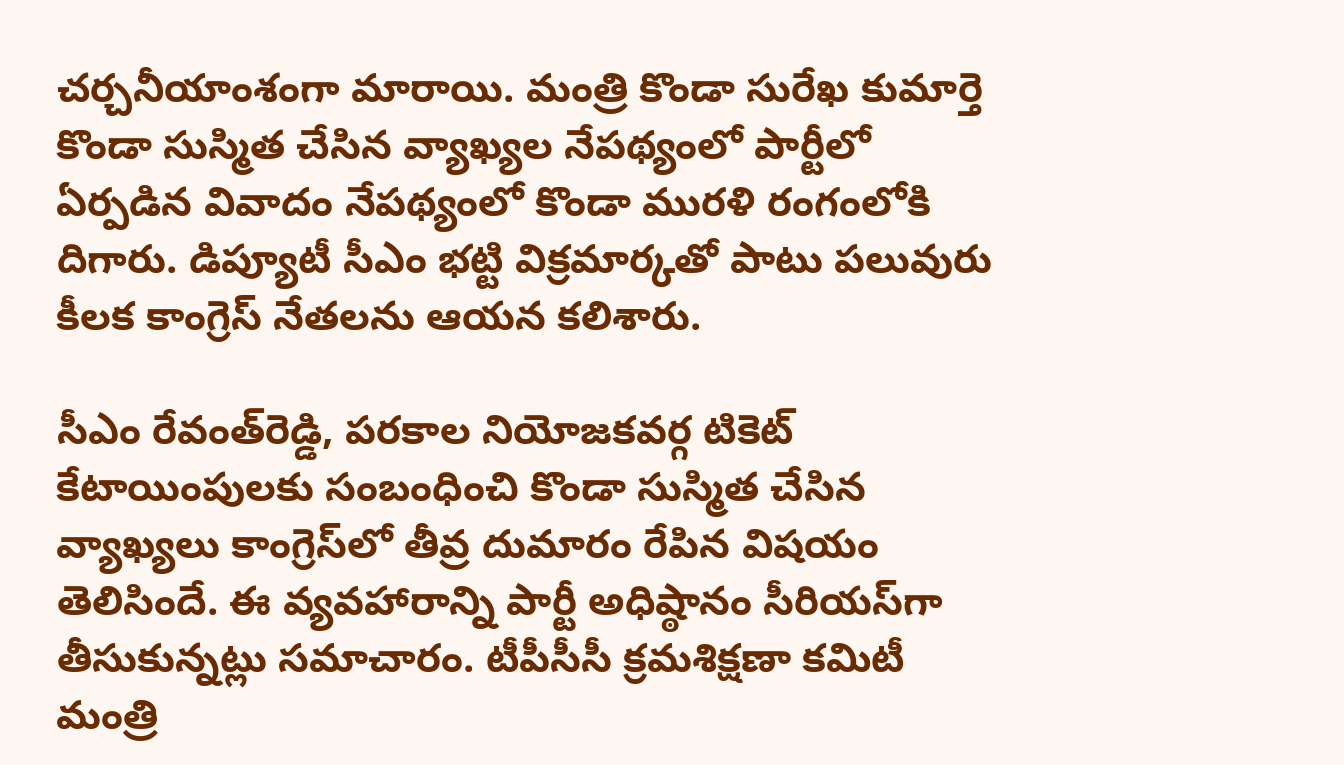చర్చనీయాంశంగా మారాయి. మంత్రి కొండా సురేఖ కుమార్తె కొండా సుస్మిత చేసిన వ్యాఖ్యల నేపథ్యంలో పార్టీలో ఏర్పడిన వివాదం నేపథ్యంలో కొండా మురళి రంగంలోకి దిగారు. డిప్యూటీ సీఎం భట్టి విక్రమార్కతో పాటు పలువురు కీలక కాంగ్రెస్ నేతలను ఆయన కలిశారు.

సీఎం రేవంత్‌రెడ్డి, పరకాల నియోజకవర్గ టికెట్ కేటాయింపులకు సంబంధించి కొండా సుస్మిత చేసిన వ్యాఖ్యలు కాంగ్రెస్‌లో తీవ్ర దుమారం రేపిన విషయం తెలిసిందే. ఈ వ్యవహారాన్ని పార్టీ అధిష్ఠానం సీరియస్‌గా తీసుకున్నట్లు సమాచారం. టీపీసీసీ క్రమశిక్షణా కమిటీ మంత్రి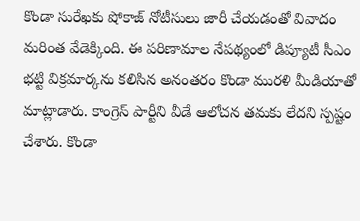కొండా సురేఖకు షోకాజ్ నోటీసులు జారీ చేయడంతో వివాదం మరింత వేడెక్కింది. ఈ పరిణామాల నేపథ్యంలో డిప్యూటీ సీఎం భట్టి విక్రమార్కను కలిసిన అనంతరం కొండా మురళి మీడియాతో మాట్లాడారు. కాంగ్రెస్ పార్టీని వీడే ఆలోచన తమకు లేదని స్పష్టం చేశారు. కొండా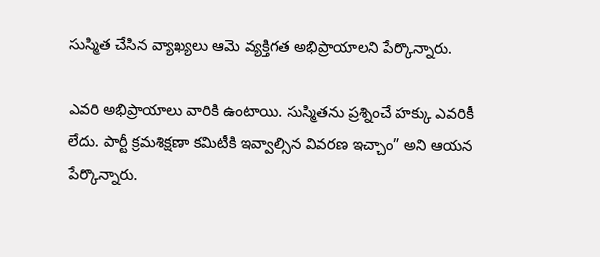సుస్మిత చేసిన వ్యాఖ్యలు ఆమె వ్యక్తిగత అభిప్రాయాలని పేర్కొన్నారు.

ఎవరి అభిప్రాయాలు వారికి ఉంటాయి. సుస్మితను ప్రశ్నించే హక్కు ఎవరికీ లేదు. పార్టీ క్రమశిక్షణా కమిటీకి ఇవ్వాల్సిన వివరణ ఇచ్చాం” అని ఆయన పేర్కొన్నారు.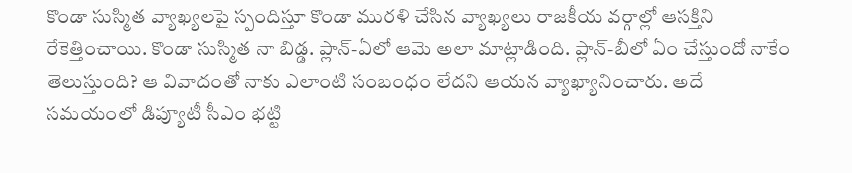కొండా సుస్మిత వ్యాఖ్యలపై స్పందిస్తూ కొండా మురళి చేసిన వ్యాఖ్యలు రాజకీయ వర్గాల్లో ఆసక్తిని రేకెత్తించాయి. కొండా సుస్మిత నా బిడ్డ. ప్లాన్-ఏలో ఆమె అలా మాట్లాడింది. ప్లాన్-బీలో ఏం చేస్తుందో నాకేం తెలుస్తుంది? ఆ వివాదంతో నాకు ఎలాంటి సంబంధం లేదని ఆయన వ్యాఖ్యానించారు. అదే సమయంలో డిప్యూటీ సీఎం భట్టి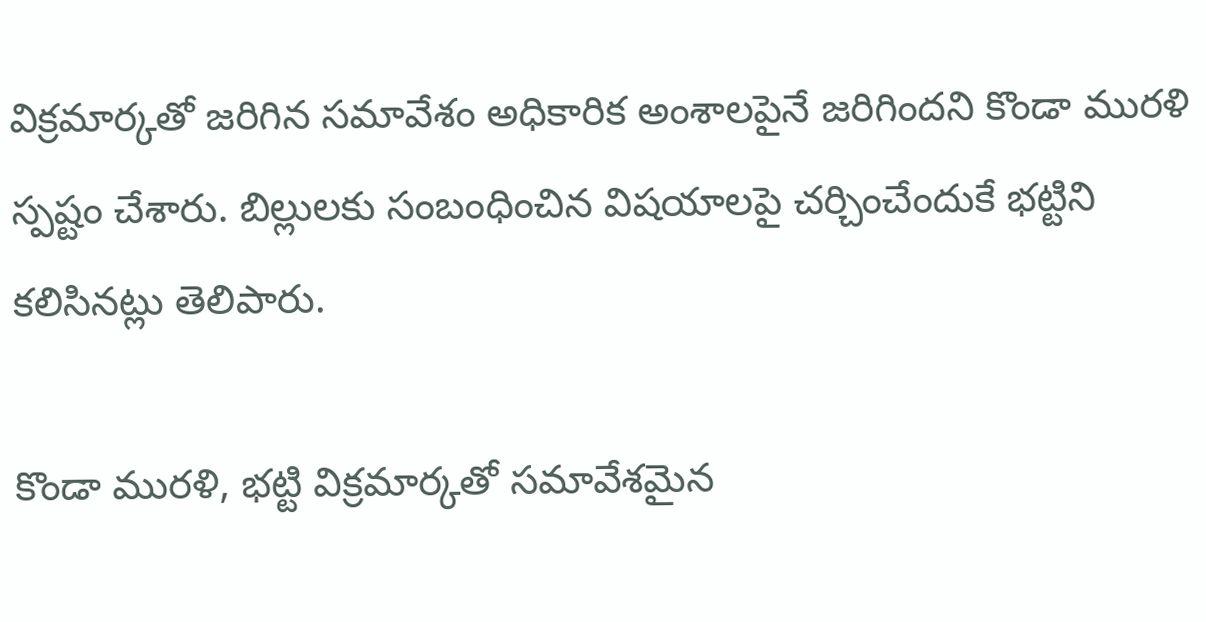విక్రమార్కతో జరిగిన సమావేశం అధికారిక అంశాలపైనే జరిగిందని కొండా మురళి స్పష్టం చేశారు. బిల్లులకు సంబంధించిన విషయాలపై చర్చించేందుకే భట్టిని కలిసినట్లు తెలిపారు.

కొండా మురళి, భట్టి విక్రమార్కతో సమావేశమైన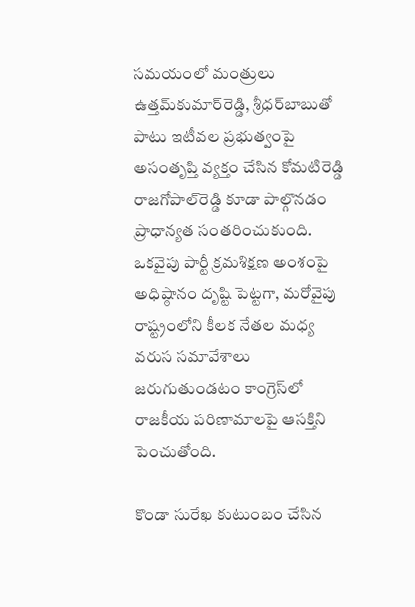సమయంలో మంత్రులు ఉత్తమ్‌కుమార్‌రెడ్డి, శ్రీధర్‌బాబుతో పాటు ఇటీవల ప్రభుత్వంపై అసంతృప్తి వ్యక్తం చేసిన కోమటిరెడ్డి రాజగోపాల్‌రెడ్డి కూడా పాల్గొనడం ప్రాధాన్యత సంతరించుకుంది. ఒకవైపు పార్టీ క్రమశిక్షణ అంశంపై అధిష్ఠానం దృష్టి పెట్టగా, మరోవైపు రాష్ట్రంలోని కీలక నేతల మధ్య వరుస సమావేశాలు జరుగుతుండటం కాంగ్రెస్‌లో రాజకీయ పరిణామాలపై ఆసక్తిని పెంచుతోంది.

కొండా సురేఖ కుటుంబం చేసిన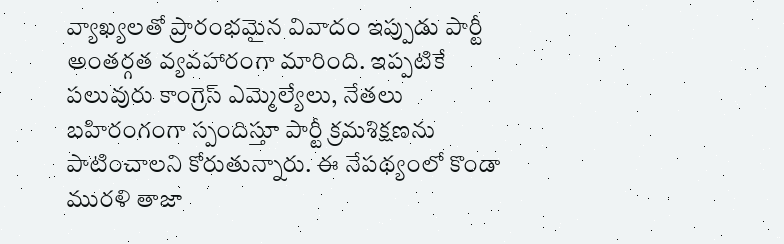వ్యాఖ్యలతో ప్రారంభమైన వివాదం ఇప్పుడు పార్టీ అంతర్గత వ్యవహారంగా మారింది. ఇప్పటికే పలువురు కాంగ్రెస్ ఎమ్మెల్యేలు, నేతలు బహిరంగంగా స్పందిస్తూ పార్టీ క్రమశిక్షణను పాటించాలని కోరుతున్నారు. ఈ నేపథ్యంలో కొండా మురళి తాజా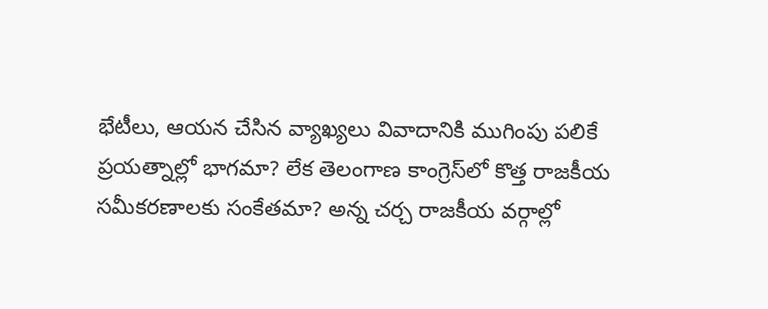భేటీలు, ఆయన చేసిన వ్యాఖ్యలు వివాదానికి ముగింపు పలికే ప్రయత్నాల్లో భాగమా? లేక తెలంగాణ కాంగ్రెస్‌లో కొత్త రాజకీయ సమీకరణాలకు సంకేతమా? అన్న చర్చ రాజకీయ వర్గాల్లో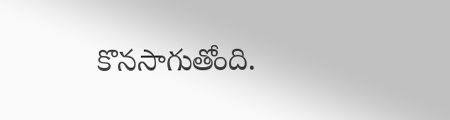కొనసాగుతోంది.